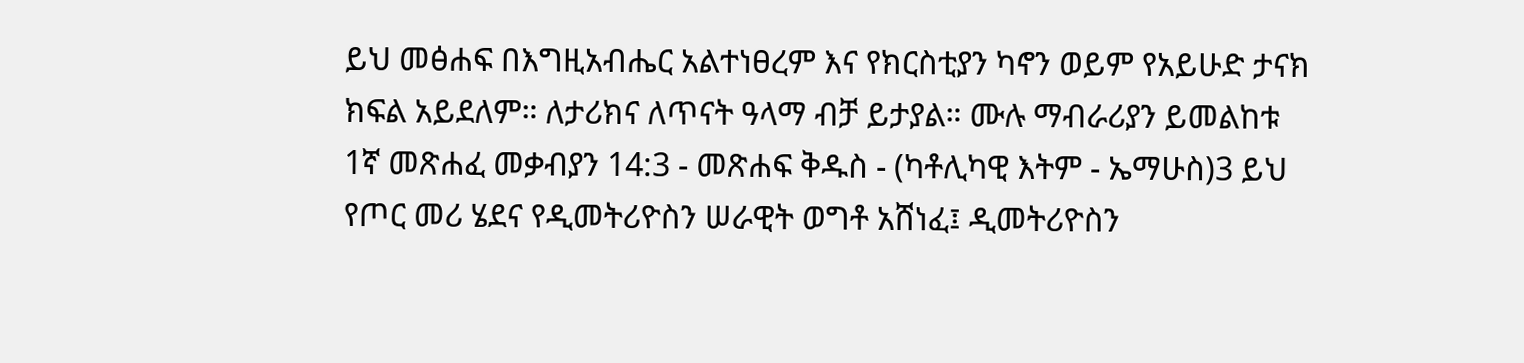ይህ መፅሐፍ በእግዚአብሔር አልተነፀረም እና የክርስቲያን ካኖን ወይም የአይሁድ ታናክ ክፍል አይደለም። ለታሪክና ለጥናት ዓላማ ብቻ ይታያል። ሙሉ ማብራሪያን ይመልከቱ 1ኛ መጽሐፈ መቃብያን 14:3 - መጽሐፍ ቅዱስ - (ካቶሊካዊ እትም - ኤማሁስ)3 ይህ የጦር መሪ ሄደና የዲመትሪዮስን ሠራዊት ወግቶ አሸነፈ፤ ዲመትሪዮስን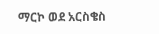ማርኮ ወደ አርስቄስ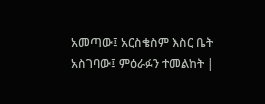አመጣው፤ አርስቄስም እስር ቤት አስገባው፤ ምዕራፉን ተመልከት |